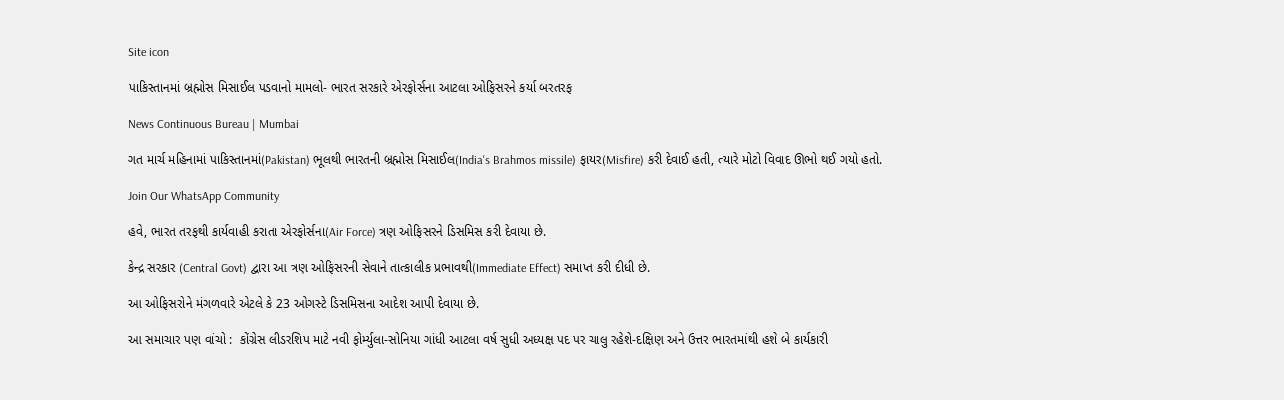Site icon

પાકિસ્તાનમાં બ્રહ્મોસ મિસાઈલ પડવાનો મામલો- ભારત સરકારે એરફોર્સના આટલા ઓફિસરને કર્યા બરતરફ

News Continuous Bureau | Mumbai

ગત માર્ચ મહિનામાં પાકિસ્તાનમાં(Pakistan) ભૂલથી ભારતની બ્રહ્મોસ મિસાઈલ(India's Brahmos missile) ફાયર(Misfire) કરી દેવાઈ હતી, ત્યારે મોટો વિવાદ ઊભો થઈ ગયો હતો.

Join Our WhatsApp Community

હવે, ભારત તરફથી કાર્યવાહી કરાતા એરફોર્સના(Air Force) ત્રણ ઓફિસરને ડિસમિસ કરી દેવાયા છે.

કેન્દ્ર સરકાર (Central Govt) દ્વારા આ ત્રણ ઓફિસરની સેવાને તાત્કાલીક પ્રભાવથી(Immediate Effect) સમાપ્ત કરી દીધી છે.

આ ઓફિસરોને મંગળવારે એટલે કે 23 ઓગસ્ટે ડિસમિસના આદેશ આપી દેવાયા છે.

આ સમાચાર પણ વાંચો :  કોંગ્રેસ લીડરશિપ માટે નવી ફોર્મ્યુલા-સોનિયા ગાંધી આટલા વર્ષ સુધી અધ્યક્ષ પદ પર ચાલુ રહેશે-દક્ષિણ અને ઉત્તર ભારતમાંથી હશે બે કાર્યકારી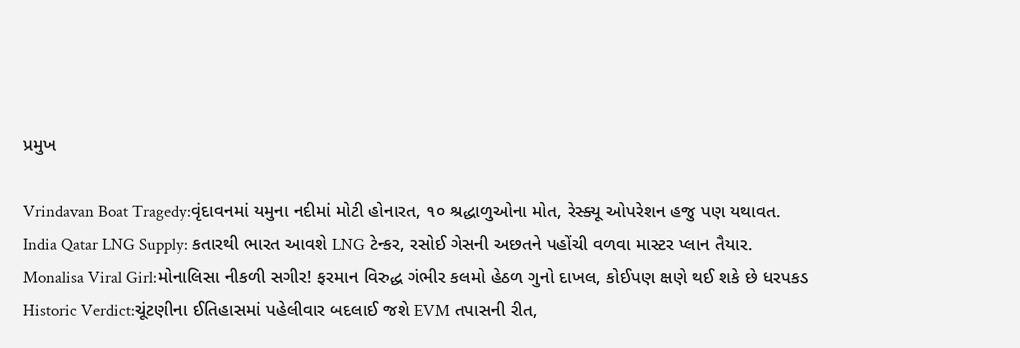પ્રમુખ

Vrindavan Boat Tragedy:વૃંદાવનમાં યમુના નદીમાં મોટી હોનારત, ૧૦ શ્રદ્ધાળુઓના મોત, રેસ્ક્યૂ ઓપરેશન હજુ પણ યથાવત.
India Qatar LNG Supply: કતારથી ભારત આવશે LNG ટેન્કર, રસોઈ ગેસની અછતને પહોંચી વળવા માસ્ટર પ્લાન તૈયાર.
Monalisa Viral Girl:મોનાલિસા નીકળી સગીર! ફરમાન વિરુદ્ધ ગંભીર કલમો હેઠળ ગુનો દાખલ, કોઈપણ ક્ષણે થઈ શકે છે ધરપકડ
Historic Verdict:ચૂંટણીના ઈતિહાસમાં પહેલીવાર બદલાઈ જશે EVM તપાસની રીત,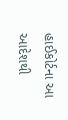હાઈકોર્ટના આ આદેશથી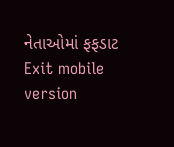નેતાઓમાં ફફડાટ
Exit mobile version